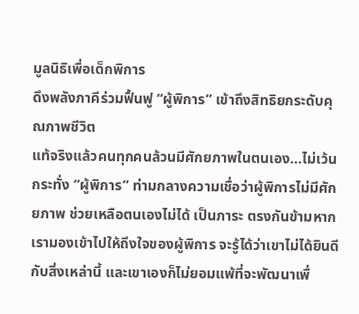มูลนิธิเพื่อเด็กพิการ
ดึงพลังภาคีร่วมฟื้นฟู “ผู้พิการ” เข้าถึงสิทธิยกระดับคุณภาพชีวิต
แท้จริงแล้วคนทุกคนล้วนมีศักยภาพในตนเอง…ไม่เว้นกระทั่ง “ผู้พิการ” ท่ามกลางความเชื่อว่าผู้พิการไม่มีศักยภาพ ช่วยเหลือตนเองไม่ได้ เป็นภาระ ตรงกันข้ามหากเรามองเข้าไปให้ถึงใจของผู้พิการ จะรู้ได้ว่าเขาไม่ได้ยินดีกับสิ่งเหล่านี้ และเขาเองก็ไม่ยอมแพ้ที่จะพัฒนาเพื่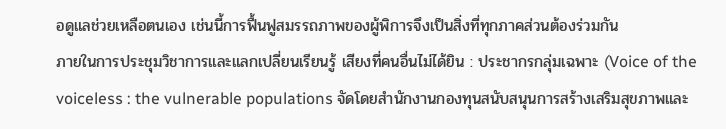อดูแลช่วยเหลือตนเอง เช่นนี้การฟื้นฟูสมรรถภาพของผู้พิการจึงเป็นสิ่งที่ทุกภาคส่วนต้องร่วมกัน
ภายในการประชุมวิชาการและแลกเปลี่ยนเรียนรู้ เสียงที่คนอื่นไม่ได้ยิน : ประชากรกลุ่มเฉพาะ (Voice of the voiceless : the vulnerable populations จัดโดยสำนักงานกองทุนสนับสนุนการสร้างเสริมสุขภาพและ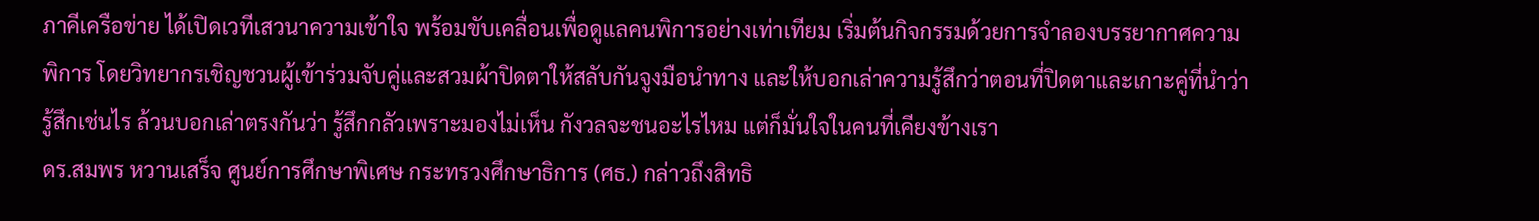ภาคีเครือข่าย ได้เปิดเวทีเสวนาความเข้าใจ พร้อมขับเคลื่อนเพื่อดูแลคนพิการอย่างเท่าเทียม เริ่มต้นกิจกรรมด้วยการจำลองบรรยากาศความพิการ โดยวิทยากรเชิญชวนผู้เข้าร่วมจับคู่และสวมผ้าปิดตาให้สลับกันจูงมือนำทาง และให้บอกเล่าความรู้สึกว่าตอนที่ปิดตาและเกาะคู่ที่นำว่ารู้สึกเช่นไร ล้วนบอกเล่าตรงกันว่า รู้สึกกลัวเพราะมองไม่เห็น กังวลจะชนอะไรไหม แต่ก็มั่นใจในคนที่เคียงข้างเรา
ดร.สมพร หวานเสร็จ ศูนย์การศึกษาพิเศษ กระทรวงศึกษาธิการ (ศธ.) กล่าวถึงสิทธิ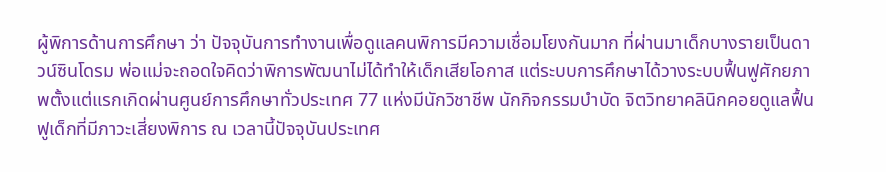ผู้พิการด้านการศึกษา ว่า ปัจจุบันการทำงานเพื่อดูแลคนพิการมีความเชื่อมโยงกันมาก ที่ผ่านมาเด็กบางรายเป็นดาวน์ซินโดรม พ่อแม่จะถอดใจคิดว่าพิการพัฒนาไม่ได้ทำให้เด็กเสียโอกาส แต่ระบบการศึกษาได้วางระบบฟื้นฟูศักยภาพตั้งแต่แรกเกิดผ่านศูนย์การศึกษาทั่วประเทศ 77 แห่งมีนักวิชาชีพ นักกิจกรรมบำบัด จิตวิทยาคลินิกคอยดูแลฟื้นฟูเด็กที่มีภาวะเสี่ยงพิการ ณ เวลานี้ปัจจุบันประเทศ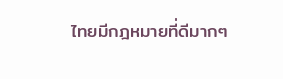ไทยมีกฎหมายที่ดีมากๆ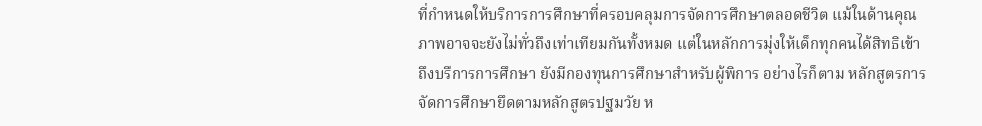ที่กำหนดให้บริการการศึกษาที่ครอบคลุมการจัดการศึกษาตลอดชีวิต แม้ในด้านคุณภาพอาจจะยังไม่ทั่วถึงเท่าเทียมกันทั้งหมด แต่ในหลักการมุ่งให้เด็กทุกคนได้สิทธิเข้าถึงบรืการการศึกษา ยังมีกองทุนการศึกษาสำหรับผู้พิการ อย่างไรก็ตาม หลักสูตรการจัดการศึกษายึดตามหลักสูตรปฐมวัย ห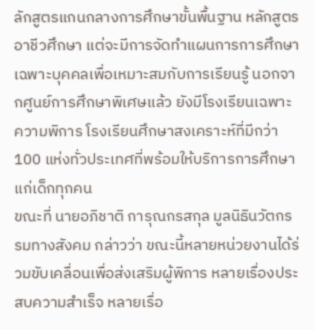ลักสูตรแกนกลางการศึกษาขั้นพื้นฐาน หลักสูตรอาชีวศึกษา แต่จะมีการจัดทำแผนการการศึกษาเฉพาะบุคคลเพื่อเหมาะสมกับการเรียนรู้ นอกจากศูนย์การศึกษาพิเศษแล้ว ยังมีโรงเรียนเฉพาะความพิการ โรงเรียนศึกษาสงเคราะห์ที่มีกว่า 100 แห่งทั่วประเทศที่พร้อมให้บริการการศึกษาแก่เด็กทุกคน
ขณะที่ นายอภิชาติ การุณกรสกุล มูลนิธินวัตกรรมทางสังคม กล่าวว่า ขณะนี้หลายหน่วยงานได้ร่วมขับเคลื่อนเพื่อส่งเสริมผู้พิการ หลายเรื่องประสบความสำเร็จ หลายเรื่อ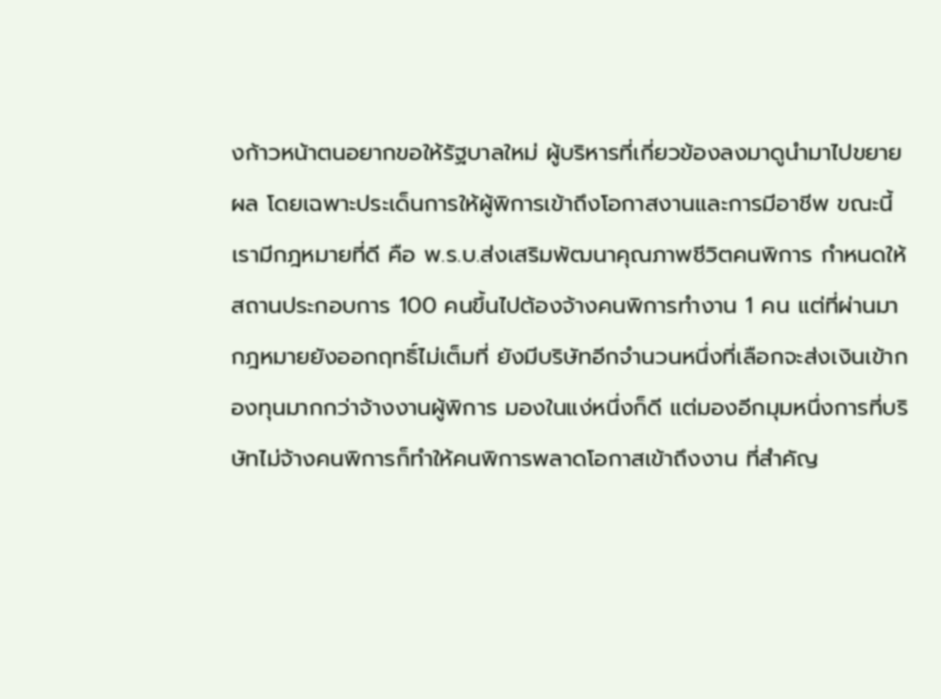งก้าวหน้าตนอยากขอให้รัฐบาลใหม่ ผู้บริหารที่เกี่ยวข้องลงมาดูนำมาไปขยายผล โดยเฉพาะประเด็นการให้ผู้พิการเข้าถึงโอกาสงานและการมีอาชีพ ขณะนี้เรามีกฎหมายที่ดี คือ พ.ร.บ.ส่งเสริมพัฒนาคุณภาพชีวิตคนพิการ กำหนดให้สถานประกอบการ 100 คนขึ้นไปต้องจ้างคนพิการทำงาน 1 คน แต่ที่ผ่านมากฎหมายยังออกฤทธิ์ไม่เต็มที่ ยังมีบริษัทอีกจำนวนหนึ่งที่เลือกจะส่งเงินเข้ากองทุนมากกว่าจ้างงานผู้พิการ มองในแง่หนึ่งก็ดี แต่มองอีกมุมหนึ่งการที่บริษัทไม่จ้างคนพิการก็ทำให้คนพิการพลาดโอกาสเข้าถึงงาน ที่สำคัญ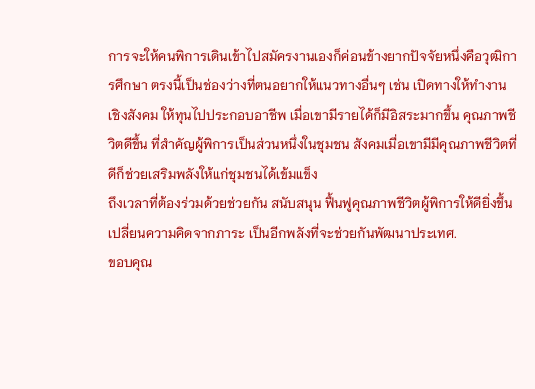การจะให้คนพิการเดินเข้าไปสมัครงานเองก็ค่อนข้างยากปัจจัยหนึ่งคือวุฒิการศึกษา ตรงนี้เป็นช่องว่างที่ตนอยากให้แนวทางอื่นๆ เช่น เปิดทางให้ทำงานเชิงสังคม ให้ทุนไปประกอบอาชีพ เมื่อเขามีรายได้ก็มีอิสระมากขึ้น คุณภาพชีวิตดีขึ้น ที่สำคัญผู้พิการเป็นส่วนหนึ่งในชุมชน สังคมเมื่อเขามีมีคุณภาพชีวิตที่ดีก็ช่วยเสริมพลังให้แก่ชุมชนได้เข้มแข็ง
ถึงเวลาที่ต้องร่วมด้วยช่วยกัน สนับสนุน ฟื้นฟูคุณภาพชีวิตผู้พิการให้ดียิ่งขึ้น เปลี่ยนความคิดจากภาระ เป็นอีกพลังที่จะช่วยกันพัฒนาประเทศ.
ขอบคุณ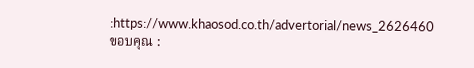:https://www.khaosod.co.th/advertorial/news_2626460
ขอบคุณ :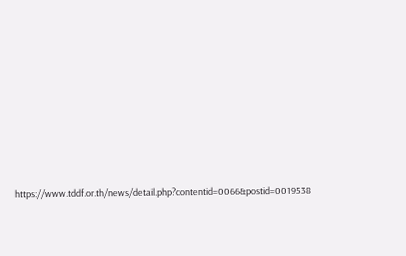https://www.tddf.or.th/news/detail.php?contentid=0066&postid=0019538